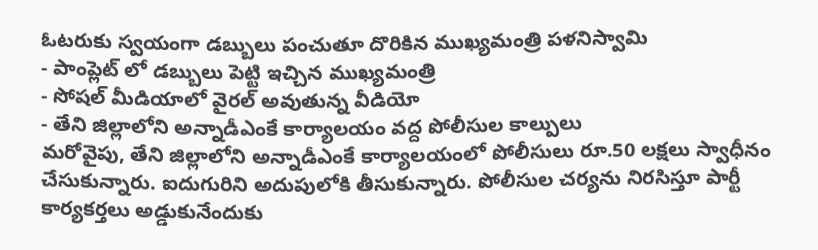ఓటరుకు స్వయంగా డబ్బులు పంచుతూ దొరికిన ముఖ్యమంత్రి పళనిస్వామి
- పాంప్లెట్ లో డబ్బులు పెట్టి ఇచ్చిన ముఖ్యమంత్రి
- సోషల్ మీడియాలో వైరల్ అవుతున్న వీడియో
- తేని జిల్లాలోని అన్నాడీఎంకే కార్యాలయం వద్ద పోలీసుల కాల్పులు
మరోవైపు, తేని జిల్లాలోని అన్నాడీఎంకే కార్యాలయంలో పోలీసులు రూ.50 లక్షలు స్వాధీనం చేసుకున్నారు. ఐదుగురిని అదుపులోకి తీసుకున్నారు. పోలీసుల చర్యను నిరసిస్తూ పార్టీ కార్యకర్తలు అడ్డుకునేందుకు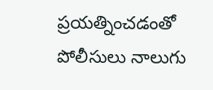ప్రయత్నించడంతో పోలీసులు నాలుగు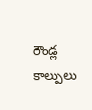రౌండ్ల కాల్పులు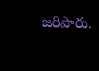జరిపారు.